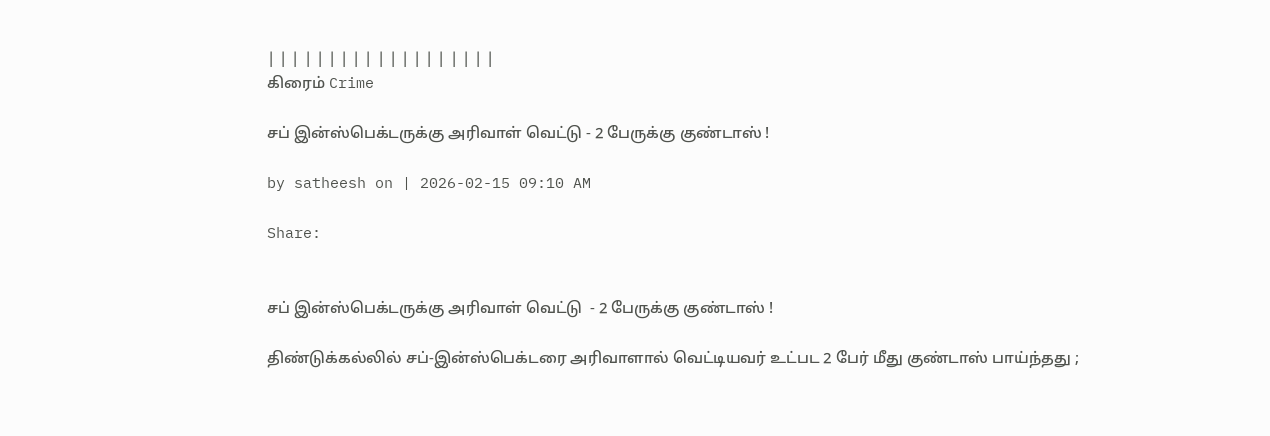| | | | | | | | | | | | | | | | | | |
கிரைம் Crime

சப் இன்ஸ்பெக்டருக்கு அரிவாள் வெட்டு - 2 பேருக்கு குண்டாஸ் !

by satheesh on | 2026-02-15 09:10 AM

Share:


சப் இன்ஸ்பெக்டருக்கு அரிவாள் வெட்டு  - 2 பேருக்கு குண்டாஸ் !

திண்டுக்கல்லில் சப்-இன்ஸ்பெக்டரை அரிவாளால் வெட்டியவர் உட்பட 2 பேர் மீது குண்டாஸ் பாய்ந்தது ;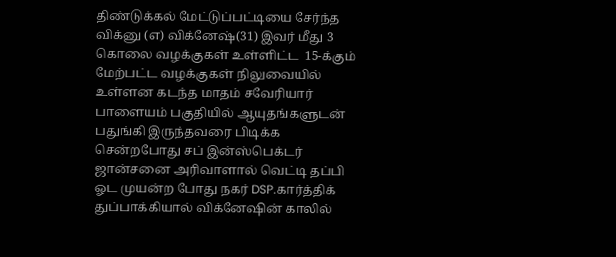திண்டுக்கல் மேட்டுப்பட்டியை சேர்ந்த விக்னு (எ) விக்னேஷ்(31) இவர் மீது 3 கொலை வழக்குகள் உள்ளிட்ட  15-க்கும் மேற்பட்ட வழக்குகள் நிலுவையில் உள்ளன கடந்த மாதம் சவேரியார் பாளையம் பகுதியில் ஆயுதங்களுடன் பதுங்கி இருந்தவரை பிடிக்க சென்றபோது சப் இன்ஸ்பெக்டர் ஜான்சனை அரிவாளால் வெட்டி தப்பி ஓட முயன்ற போது நகர் DSP.கார்த்திக் துப்பாக்கியால் விக்னேஷின் காலில்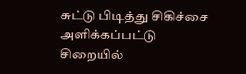சுட்டு பிடித்து சிகிச்சை அளிக்கப்பட்டு சிறையில்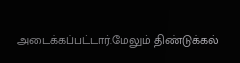அடைக்கப்பட்டார்.மேலும் திண்டுக்கல்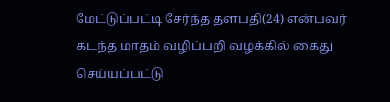மேட்டுப்பட்டி சேர்ந்த தளபதி(24) என்பவர் கடந்த மாதம் வழிப்பறி வழக்கில் கைது செய்யப்பட்டு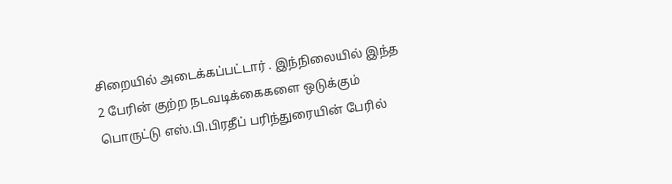சிறையில் அடைக்கப்பட்டார் . இந்நிலையில் இந்த 2 பேரின் குற்ற நடவடிக்கைகளை ஒடுக்கும் பொருட்டு எஸ்.பி.பிரதீப் பரிந்துரையின் பேரில்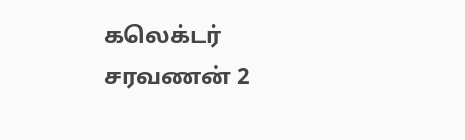கலெக்டர் சரவணன் 2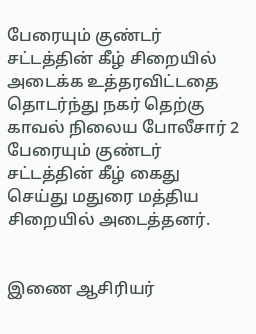பேரையும் குண்டர் சட்டத்தின் கீழ் சிறையில் அடைக்க உத்தரவிட்டதை தொடர்ந்து நகர் தெற்கு காவல் நிலைய போலீசார் 2 பேரையும் குண்டர் சட்டத்தின் கீழ் கைது செய்து மதுரை மத்திய சிறையில் அடைத்தனர்.


இணை ஆசிரியர்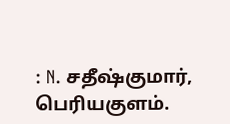: N. சதீஷ்குமார், பெரியகுளம்.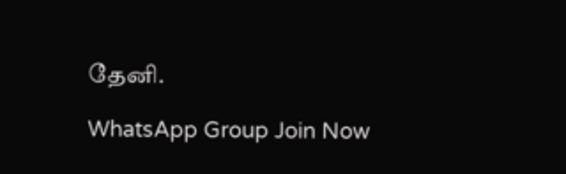தேனி.

WhatsApp Group Join Now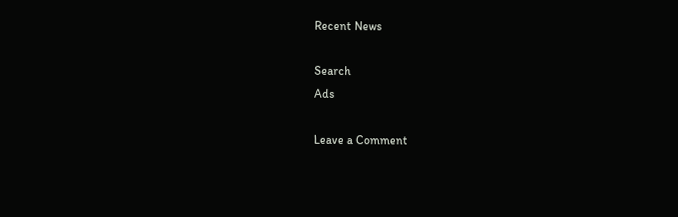Recent News

Search
Ads

Leave a Comment